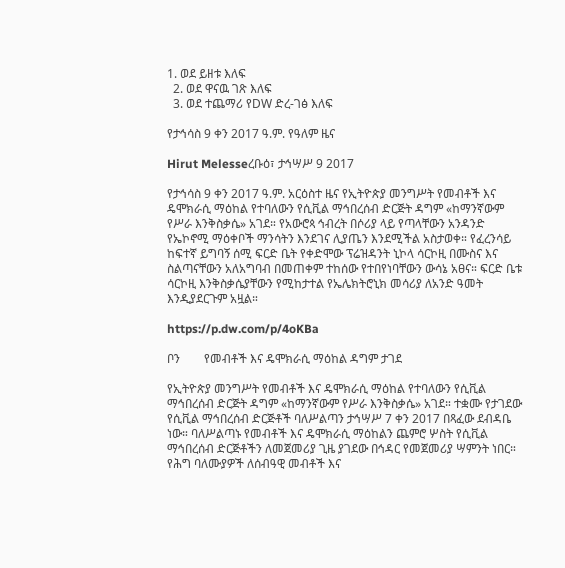1. ወደ ይዘቱ እለፍ
  2. ወደ ዋናዉ ገጽ እለፍ
  3. ወደ ተጨማሪ የDW ድረ-ገፅ እለፍ

የታኅሳስ 9 ቀን 2017 ዓ.ም. የዓለም ዜና

Hirut Melesseረቡዕ፣ ታኅሣሥ 9 2017

የታኅሳስ 9 ቀን 2017 ዓ.ም. አርዕስተ ዜና የኢትዮጵያ መንግሥት የመብቶች እና ዴሞክራሲ ማዕከል የተባለውን የሲቪል ማኅበረሰብ ድርጅት ዳግም «ከማንኛውም የሥራ እንቅስቃሴ» አገደ። የአውሮጳ ኅብረት በሶሪያ ላይ የጣላቸውን አንዳንድ የኤኮኖሚ ማዕቀቦች ማንሳትን እንደገና ሊያጤን እንደሚችል አስታወቀ። የፈረንሳይ ከፍተኛ ይግባኝ ሰሚ ፍርድ ቤት የቀድሞው ፕሬዝዳንት ኒኮላ ሳርኮዚ በሙስና እና ስልጣናቸውን አለአግባብ በመጠቀም ተከሰው የተበየነባቸውን ውሳኔ አፀና። ፍርድ ቤቱ ሳርኮዚ እንቅስቃሴያቸውን የሚከታተል የኤሌክትሮኒክ መሳሪያ ለአንድ ዓመት እንዲያደርጉም አዟል።

https://p.dw.com/p/4oKBa

ቦን        የመብቶች እና ዴሞክራሲ ማዕከል ዳግም ታገደ

የኢትዮጵያ መንግሥት የመብቶች እና ዴሞክራሲ ማዕከል የተባለውን የሲቪል ማኅበረሰብ ድርጅት ዳግም «ከማንኛውም የሥራ እንቅስቃሴ» አገደ። ተቋሙ የታገደው የሲቪል ማኅበረሰብ ድርጅቶች ባለሥልጣን ታኅሣሥ 7 ቀን 2017 በጻፈው ደብዳቤ ነው። ባለሥልጣኑ የመብቶች እና ዴሞክራሲ ማዕከልን ጨምሮ ሦስት የሲቪል ማኅበረሰብ ድርጅቶችን ለመጀመሪያ ጊዜ ያገደው በኅዳር የመጀመሪያ ሣምንት ነበር።  የሕግ ባለሙያዎች ለሰብዓዊ መብቶች እና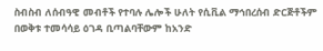ስብስብ ለሰብዓዊ መብቶች የተባሉ ሌሎች ሁለት የሲቪል ማኅበረሰብ ድርጅቶችም በወቅቱ ተመሳሳይ ዕገዳ ቢጣልባቸውም ከአንድ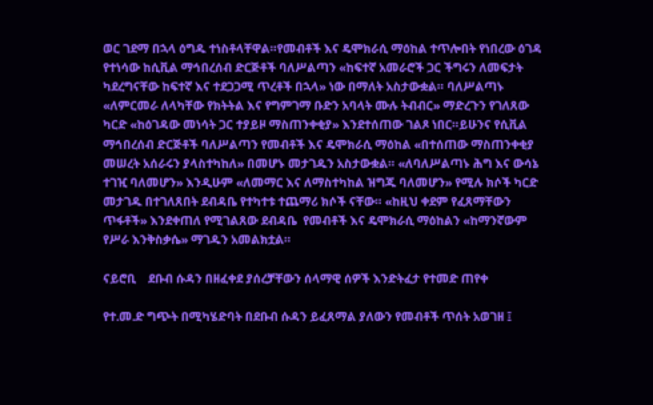ወር ገደማ በኋላ ዕግዱ ተነስቶላቸዋል።የመብቶች እና ዴሞክራሲ ማዕከል ተጥሎበት የነበረው ዕገዳ የተነሳው ከሲቪል ማኅበረሰብ ድርጅቶች ባለሥልጣን «ከፍተኛ አመራሮች ጋር ችግሩን ለመፍታት ካደረግናቸው ከፍተኛ እና ተደጋጋሚ ጥረቶች በኋላ» ነው በማለት አስታውቋል። ባለሥልጣኑ «ለምርመራ ለላካቸው የክትትል እና የግምገማ ቡድን አባላት ሙሉ ትብብር» ማድረጉን የገለጸው ካርድ «ከዕገዳው መነሳት ጋር ተያይዞ ማስጠንቀቂያ» እንደተሰጠው ገልጾ ነበር።ይሁንና የሲቪል ማኅበረሰብ ድርጅቶች ባለሥልጣን የመብቶች እና ዴሞክራሲ ማዕከል «በተሰጠው ማስጠንቀቂያ መሠረት አሰራሩን ያላስተካከለ» በመሆኑ መታገዱን አስታውቋል። «ለባለሥልጣኑ ሕግ እና ውሳኔ ተገዢ ባለመሆን» እንዲሁም «ለመማር እና ለማስተካከል ዝግጁ ባለመሆን» የሚሉ ክሶች ካርድ መታገዱ በተገለጸበት ደብዳቤ የተካተቱ ተጨማሪ ክሶች ናቸው። «ከዚህ ቀደም የፈጸማቸውን ጥፋቶች» እንደቀጠለ የሚገልጸው ደብዳቤ  የመብቶች እና ዴሞክራሲ ማዕከልን «ከማንኛውም የሥራ እንቅስቃሴ» ማገዱን አመልክቷል።

ናይሮቢ    ደቡብ ሱዳን በዘፈቀደ ያሰረቻቸውን ሰላማዊ ሰዎች እንድትፈታ የተመድ ጠየቀ

የተ.መ.ድ ግጭት በሚካሄድባት በደቡብ ሱዳን ይፈጸማል ያለውን የመብቶች ጥሰት አወገዘ ፤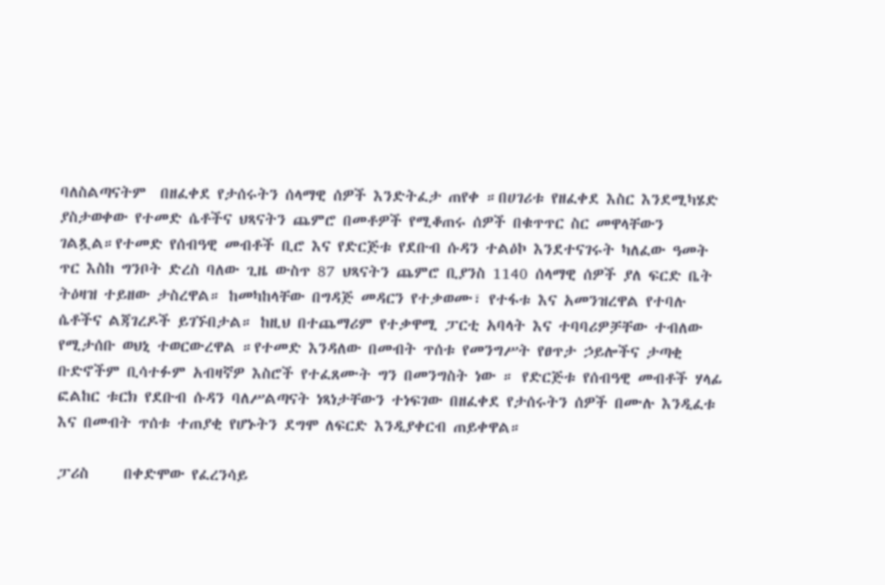ባለስልጣናትም  በዘፈቀደ የታሰሩትን ሰላማዊ ሰዎች እንድትፈታ ጠየቀ ።በሀገሪቱ የዘፈቀደ እስር እንደሚካሄድ ያስታወቀው የተመድ ሴቶችና ህጻናትን ጨምሮ በመቶዎች የሚቆጠሩ ሰዎች በቁጥጥር ስር መዋላቸውን ገልጿል።የተመድ የሰብዓዊ መብቶች ቢሮ እና የድርጅቱ የደቡብ ሱዳን ተልዕኮ እንደተናገሩት ካለፈው ዓመት ጥር እስከ ግንቦት ድረስ ባለው ጊዜ ውስጥ 87 ህጻናትን ጨምሮ ቢያንስ 1140 ሰላማዊ ሰዎች ያለ ፍርድ ቤት ትዕዛዝ ተይዘው ታስረዋል። ከመካከላቸው በግዳጅ መዳርን የተቃወሙ፣ የተፋቱ እና አመንዝረዋል የተባሉ ሴቶችና ልጃገረዶች ይገኙበታል። ከዚህ በተጨማሪም የተቃዋሚ ፓርቲ አባላት እና ተባባሪዎቻቸው ተብለው የሚታሰቡ ወህኒ ተወርውረዋል ።የተመድ እንዳለው በመብት ጥሰቱ የመንግሥት የፀጥታ ኃይሎችና ታጣቂ ቡድኖችም ቢሳተፉም አብዛኛዎ እስሮች የተፈጸሙት ግን በመንግስት ነው ። የድርጅቱ የሰብዓዊ መብቶች ሃላፊ ፎልከር ቱርክ የደቡብ ሱዳን ባለሥልጣናት ነጻነታቸውን ተነፍገው በዘፈቀደ የታሰሩትን ሰዎች በሙሉ እንዲፈቱ እና በመብት ጥሰቱ ተጠያቂ የሆኑትን ደግሞ ለፍርድ እንዲያቀርብ ጠይቀዋል።

ፓሪስ     በቀድሞው የፈረንሳይ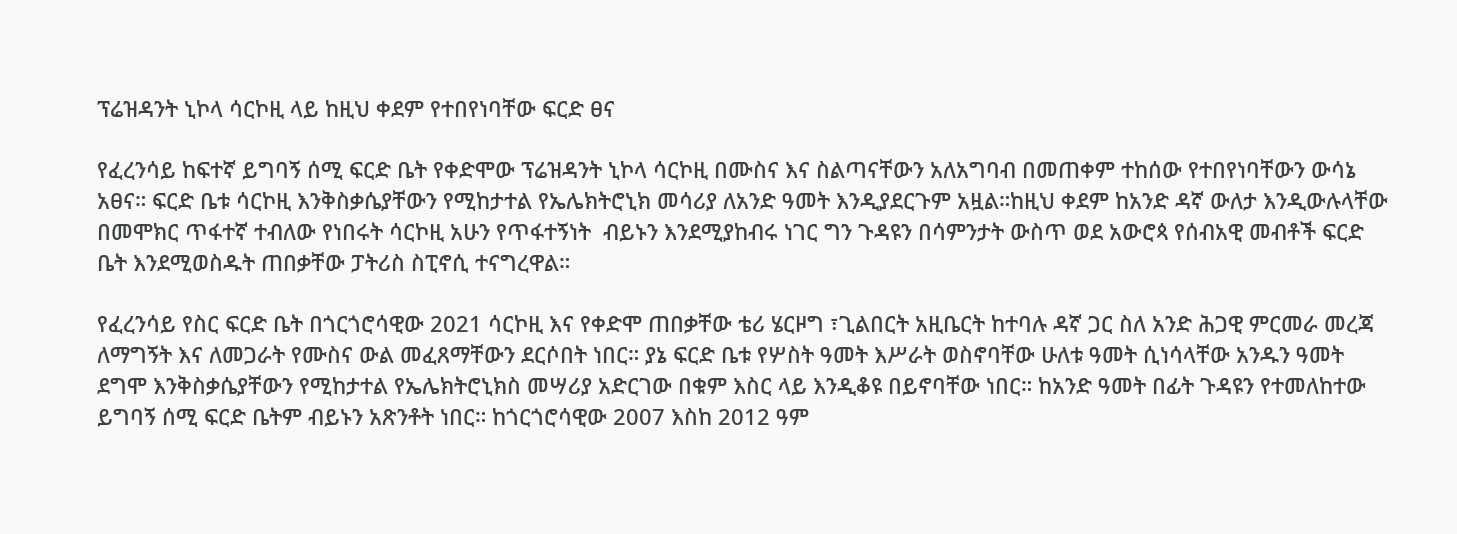ፕሬዝዳንት ኒኮላ ሳርኮዚ ላይ ከዚህ ቀደም የተበየነባቸው ፍርድ ፀና

የፈረንሳይ ከፍተኛ ይግባኝ ሰሚ ፍርድ ቤት የቀድሞው ፕሬዝዳንት ኒኮላ ሳርኮዚ በሙስና እና ስልጣናቸውን አለአግባብ በመጠቀም ተከሰው የተበየነባቸውን ውሳኔ አፀና። ፍርድ ቤቱ ሳርኮዚ እንቅስቃሴያቸውን የሚከታተል የኤሌክትሮኒክ መሳሪያ ለአንድ ዓመት እንዲያደርጉም አዟል።ከዚህ ቀደም ከአንድ ዳኛ ውለታ እንዲውሉላቸው በመሞክር ጥፋተኛ ተብለው የነበሩት ሳርኮዚ አሁን የጥፋተኝነት  ብይኑን እንደሚያከብሩ ነገር ግን ጉዳዩን በሳምንታት ውስጥ ወደ አውሮጳ የሰብአዊ መብቶች ፍርድ ቤት እንደሚወስዱት ጠበቃቸው ፓትሪስ ስፒኖሲ ተናግረዋል።

የፈረንሳይ የስር ፍርድ ቤት በጎርጎሮሳዊው 2021 ሳርኮዚ እና የቀድሞ ጠበቃቸው ቴሪ ሄርዞግ ፣ጊልበርት አዚቤርት ከተባሉ ዳኛ ጋር ስለ አንድ ሕጋዊ ምርመራ መረጃ ለማግኝት እና ለመጋራት የሙስና ውል መፈጸማቸውን ደርሶበት ነበር። ያኔ ፍርድ ቤቱ የሦስት ዓመት እሥራት ወስኖባቸው ሁለቱ ዓመት ሲነሳላቸው አንዱን ዓመት ደግሞ እንቅስቃሴያቸውን የሚከታተል የኤሌክትሮኒክስ መሣሪያ አድርገው በቁም እስር ላይ እንዲቆዩ በይኖባቸው ነበር። ከአንድ ዓመት በፊት ጉዳዩን የተመለከተው ይግባኝ ሰሚ ፍርድ ቤትም ብይኑን አጽንቶት ነበር። ከጎርጎሮሳዊው 2007 እስከ 2012 ዓም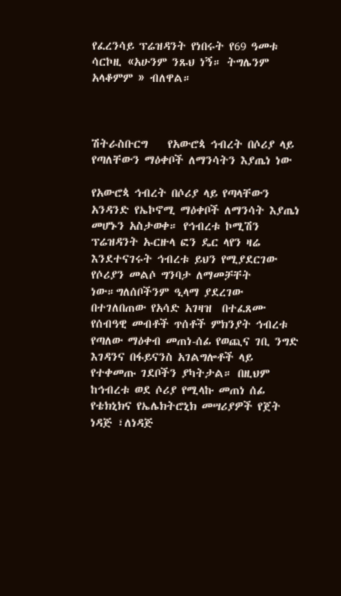የፈረንሳይ ፕሬዝዳንት የነበሩት የ69 ዓመቱ ሳርኮዚ «አሁንም ንጹህ ነኝ። ትግሌንም አላቆምም » ብለዋል።



ሽትራስቡርግ    የአውሮጳ ኅብረት በሶሪያ ላይ የጣለቸውን ማዕቀቦች ለማንሳትን እያጤነ ነው

የአውሮጳ ኅብረት በሶሪያ ላይ የጣላቸውን አንዳንድ የኤኮኖሚ ማዕቀቦች ለማንሳት እያጤነ መሆኑን አስታወቀ። የኅብረቱ ኮሚሽን ፕሬዝዳንት ኡርዙላ ፎን ዴር ላየን ዛሬ እንደተናገሩት ኅብረቱ ይህን የሚያደርገው የሶሪያን መልሶ ግንባታ ለማመቻቸት ነው።ግለሰቦችንም ዒላማ ያደረገው በተገለበጠው የአሳድ አገዛዝ  በተፈጸሙ የሰብዓዊ መብቶች ጥሰቶች ምክንያት ኅብረቱ የጣለው ማዕቀብ መጠነ-ሰፊ የወጪና ገቢ ንግድ እገዳንና በፋይናንስ አገልግሎቶች ላይ የተቀመጡ ገደቦችን ያካትታል። በዚህም ከኅብረቱ ወደ ሶሪያ የሚላኩ መጠነ ሰፊ የቴክኒክና የኤሌክትሮኒክ መሣሪያዎች የጀት ነዳጅ ፣ለነዳጅ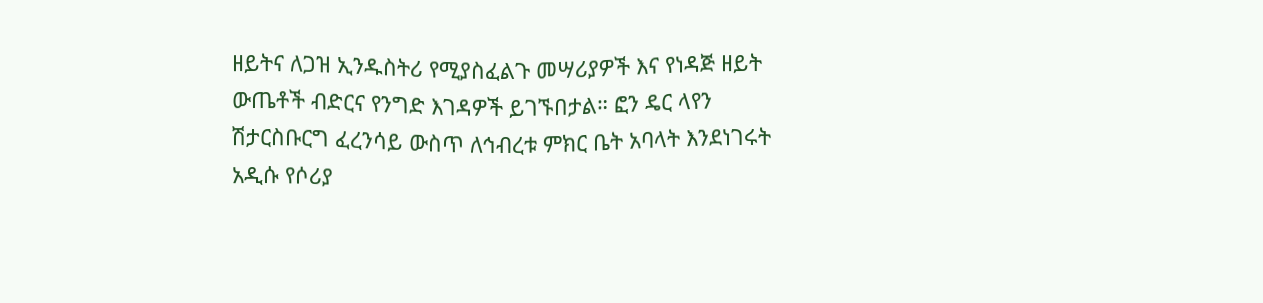ዘይትና ለጋዝ ኢንዱስትሪ የሚያስፈልጉ መሣሪያዎች እና የነዳጅ ዘይት ውጤቶች ብድርና የንግድ እገዳዎች ይገኙበታል። ፎን ዴር ላየን ሽታርስቡርግ ፈረንሳይ ውስጥ ለኅብረቱ ምክር ቤት አባላት እንደነገሩት አዲሱ የሶሪያ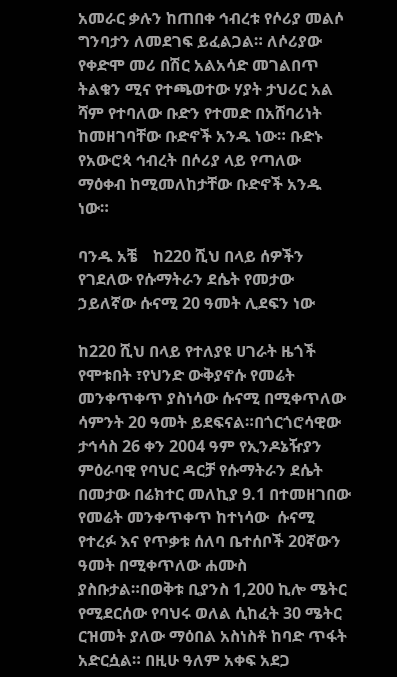አመራር ቃሉን ከጠበቀ ኅብረቱ የሶሪያ መልሶ ግንባታን ለመደገፍ ይፈልጋል። ለሶሪያው የቀድሞ መሪ በሽር አልአሳድ መገልበጥ ትልቁን ሚና የተጫወተው ሃያት ታህሪር አል ሻም የተባለው ቡድን የተመድ በአሸባሪነት ከመዘገባቸው ቡድኖች አንዱ ነው። ቡድኑ የአውሮጳ ኅብረት በሶሪያ ላይ የጣለው ማዕቀብ ከሚመለከታቸው ቡድኖች አንዱ ነው።

ባንዱ አቼ    ከ220 ሺህ በላይ ሰዎችን የገደለው የሱማትራን ደሴት የመታው ኃይለኛው ሱናሚ 20 ዓመት ሊደፍን ነው

ከ220 ሺህ በላይ የተለያዩ ሀገራት ዜጎች የሞቱበት ፣የህንድ ውቅያኖሱ የመሬት መንቀጥቀጥ ያስነሳው ሱናሚ በሚቀጥለው ሳምንት 20 ዓመት ይደፍናል።በጎርጎሮሳዊው ታኅሳስ 26 ቀን 2004 ዓም የኢንዶኔዥያን ምዕራባዊ የባህር ዳርቻ የሱማትራን ደሴት በመታው በሬክተር መለኪያ 9.1 በተመዘገበው የመሬት መንቀጥቀጥ ከተነሳው  ሱናሚ የተረፉ እና የጥቃቱ ሰለባ ቤተሰቦች 20ኛውን ዓመት በሚቀጥለው ሐሙስ ያስቡታል።በወቅቱ ቢያንስ 1,200 ኪሎ ሜትር የሚደርሰው የባህሩ ወለል ሲከፈት 30 ሜትር ርዝመት ያለው ማዕበል አስነስቶ ከባድ ጥፋት አድርሷል። በዚሁ ዓለም አቀፍ አደጋ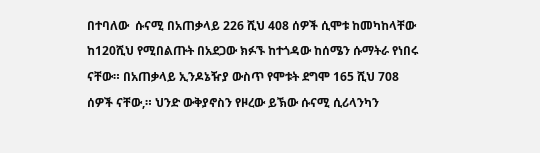በተባለው  ሱናሚ በአጠቃላይ 226 ሺህ 408 ሰዎች ሲሞቱ ከመካከላቸው ከ120ሺህ የሚበልጡት በአደጋው ክፉኙ ከተጎዳው ከሰሜን ሱማትራ የነበሩ ናቸው። በአጠቃላይ ኢንዶኔዥያ ውስጥ የሞቱት ደግሞ 165 ሺህ 708 ሰዎች ናቸው,። ህንድ ውቅያኖስን የዞረው ይኽው ሱናሚ ሲሪላንካን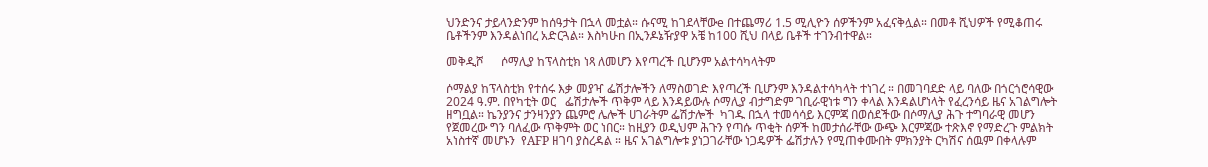ህንድንና ታይላንድንም ከሰዓታት በኋላ መቷል። ሱናሚ ከገደላቸውe በተጨማሪ 1.5 ሚሊዮን ሰዎችንም አፈናቅሏል። በመቶ ሺህዎች የሚቆጠሩ ቤቶችንም እንዳልነበረ አድርጓል። እስካሁn በኢንዶኔዥያዋ አቼ ከ100 ሺህ በላይ ቤቶች ተገንብተዋል።

መቅዲሾ      ሶማሊያ ከፕላስቲክ ነጻ ለመሆን እየጣረች ቢሆንም አልተሳካላትም

ሶማልያ ከፕላስቲክ የተሰሩ እቃ መያዣ ፌሽታሎችን ለማስወገድ እየጣረች ቢሆንም እንዳልተሳካላት ተነገረ ። በመገባደድ ላይ ባለው በጎርጎሮሳዊው 2024 ዓ.ም. በየካቲት ወር   ፌሽታሎች ጥቅም ላይ እንዳይውሉ ሶማሊያ ብታግድም ገቢራዊነቱ ግን ቀላል እንዳልሆነላት የፈረንሳይ ዜና አገልግሎት ዘግቧል። ኬንያንና ታንዛንያን ጨምሮ ሌሎች ሀገራትም ፌሽታሎች  ካገዱ በኋላ ተመሳሳይ እርምጃ በወሰደችው በሶማሊያ ሕጉ ተግባራዊ መሆን የጀመረው ግን ባለፈው ጥቅምት ወር ነበር። ከዚያን ወዲህም ሕጉን የጣሱ ጥቂት ሰዎች ከመታሰራቸው ውጭ እርምጃው ተጽእኖ የማድረጉ ምልክት አነስተኛ መሆኑን  የAFP ዘገባ ያስረዳል ። ዜና አገልግሎቱ ያነጋገራቸው ነጋዴዎች ፌሽታሉን የሚጠቀሙበት ምክንያት ርካሽና ሰዉም በቀላሉም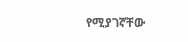የሚያገኛቸው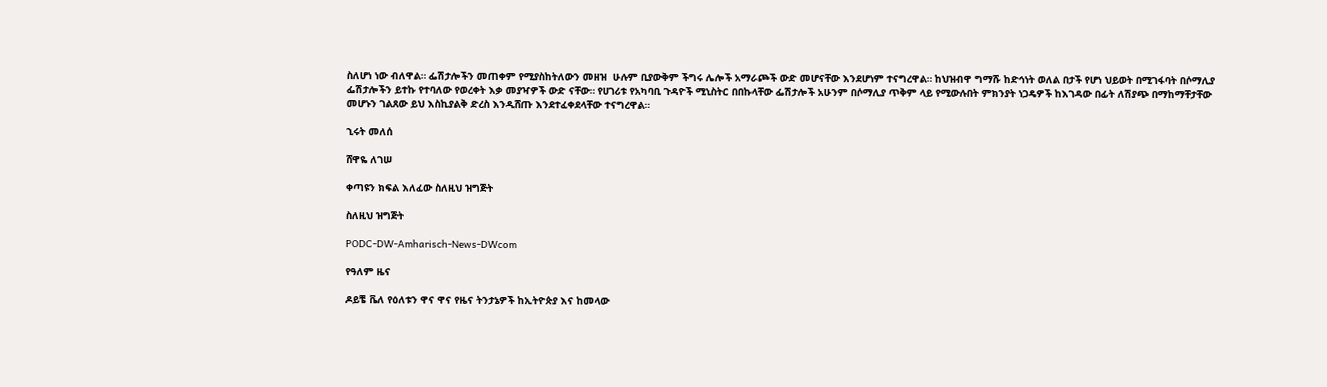ስለሆነ ነው ብለዋል። ፌሽታሎችን መጠቀም የሚያስከትለውን መዘዝ  ሁሉም ቢያውቅም ችግሩ ሌሎች አማራጮች ውድ መሆናቸው እንደሆነም ተናግረዋል። ከህዝብዋ ግማሹ ከድኅነት ወለል በታች የሆነ ህይወት በሚገፋባት በሶማሊያ ፌሽታሎችን ይተኩ የተባለው የወረቀት እቃ መያዣዎች ውድ ናቸው። የሀገሪቱ የአካባቢ ጉዳዮች ሚኒስትር በበኩላቸው ፌሽታሎች አሁንም በሶማሊያ ጥቅም ላይ የሚውሉበት ምክንያት ነጋዴዎች ከእገዳው በፊት ለሽያጭ በማከማቸታቸው መሆኑን ገልጸው ይህ እስኪያልቅ ድረስ እንዲሸጡ እንደተፈቀደላቸው ተናግረዋል።

ኂሩት መለሰ

ሸዋዬ ለገሠ

ቀጣዩን ክፍል እለፈው ስለዚህ ዝግጅት

ስለዚህ ዝግጅት

PODC-DW-Amharisch-News-DWcom

የዓለም ዜና

ዶይቼ ቬለ የዕለቱን ዋና ዋና የዜና ትንታኔዎች ከኢትዮጵያ እና ከመላው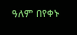ዓለም በየቀኑ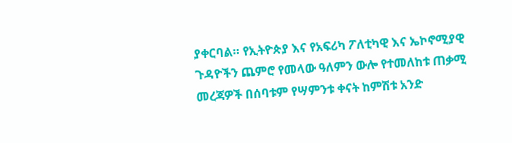ያቀርባል። የኢትዮጵያ እና የአፍሪካ ፖለቲካዊ እና ኤኮኖሚያዊ ጉዳዮችን ጨምሮ የመላው ዓለምን ውሎ የተመለከቱ ጠቃሚ መረጃዎች በሰባቱም የሣምንቱ ቀናት ከምሽቱ አንድ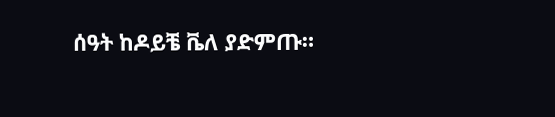ሰዓት ከዶይቼ ቬለ ያድምጡ።